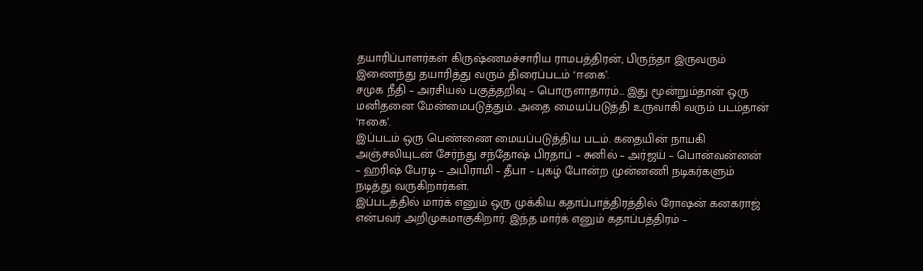தயாரிப்பாளர்கள் கிருஷ்ணமச்சாரிய ராமபத்திரன், பிருந்தா இருவரும் இணைந்து தயாரித்து வரும் திரைப்படம் ‘ஈகை’.
சமுக நீதி – அரசியல் பகுத்தறிவு – பொருளாதாரம்… இது மூன்றும்தான் ஒரு மனிதனை மேன்மைபடுத்தும். அதை மையப்படுத்தி உருவாகி வரும் படம்தான் ‘ஈகை’.
இப்படம் ஒரு பெண்ணை மையப்படுத்திய படம். கதையின் நாயகி அஞ்சலியுடன் சேர்ந்து சந்தோஷ் பிரதாப் – சுனில் – அர்ஜய் – பொன்வன்னன் – ஹரிஷ் பேரடி – அபிராமி – தீபா – புகழ் போன்ற முன்னணி நடிகர்களும் நடித்து வருகிறார்கள்.
இப்படத்தில் மார்க் எனும் ஒரு முக்கிய கதாப்பாத்திரத்தில் ரோஷன் கனகராஜ் என்பவர் அறிமுகமாகுகிறார். இந்த மார்க் எனும் கதாப்பத்திரம் –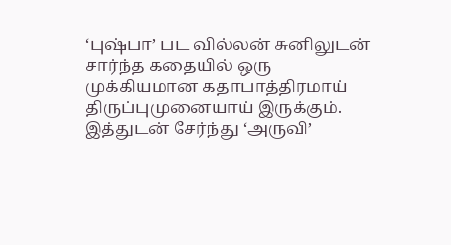‘புஷ்பா’ பட வில்லன் சுனிலுடன் சார்ந்த கதையில் ஒரு முக்கியமான கதாபாத்திரமாய் திருப்புமுனையாய் இருக்கும். இத்துடன் சேர்ந்து ‘அருவி’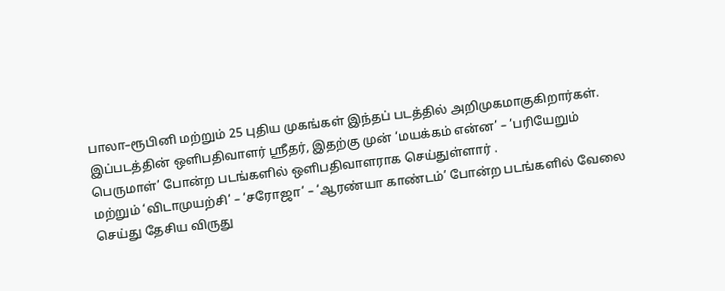பாலா–ரூபினி மற்றும் 25 புதிய முகங்கள் இந்தப் படத்தில் அறிமுகமாகுகிறார்கள்.
இப்படத்தின் ஒளிபதிவாளர் ஸ்ரீதர், இதற்கு முன் ‘மயக்கம் என்ன’ – ‘பரியேறும் பெருமாள்’ போன்ற படங்களில் ஒளிபதிவாளராக செய்துள்ளார் .
மற்றும் ‘விடாமுயற்சி’ – ‘சரோஜா’ – ‘ஆரண்யா காண்டம்’ போன்ற படங்களில் வேலை செய்து தேசிய விருது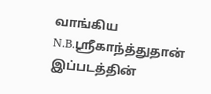வாங்கிய N.B.ஸ்ரீகாந்த்துதான் இப்படத்தின்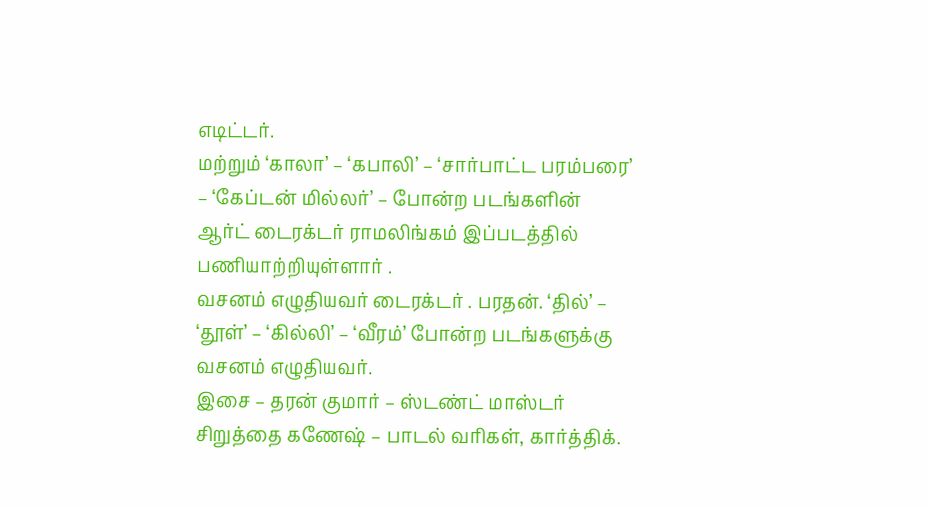எடிட்டர்.
மற்றும் ‘காலா’ – ‘கபாலி’ – ‘சார்பாட்ட பரம்பரை’ – ‘கேப்டன் மில்லர்’ – போன்ற படங்களின் ஆர்ட் டைரக்டர் ராமலிங்கம் இப்படத்தில் பணியாற்றியுள்ளார் .
வசனம் எழுதியவர் டைரக்டர் . பரதன். ‘தில்’ – ‘தூள்’ – ‘கில்லி’ – ‘வீரம்’ போன்ற படங்களுக்கு வசனம் எழுதியவர்.
இசை – தரன் குமார் – ஸ்டண்ட் மாஸ்டர் சிறுத்தை கணேஷ் – பாடல் வரிகள், கார்த்திக்.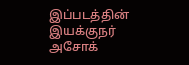இப்படத்தின் இயக்குநர் அசோக்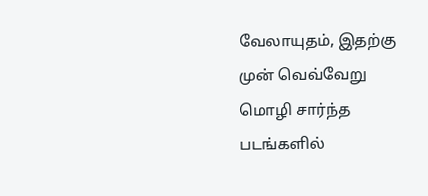வேலாயுதம், இதற்கு முன் வெவ்வேறு மொழி சார்ந்த படங்களில்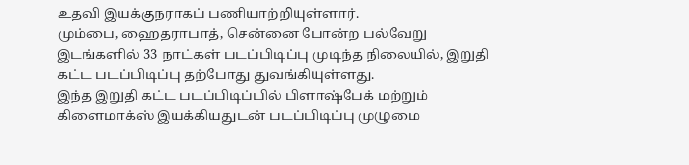உதவி இயக்குநராகப் பணியாற்றியுள்ளார்.
மும்பை, ஹைதராபாத், சென்னை போன்ற பல்வேறு இடங்களில் 33 நாட்கள் படப்பிடிப்பு முடிந்த நிலையில், இறுதி கட்ட படப்பிடிப்பு தற்போது துவங்கியுள்ளது.
இந்த இறுதி கட்ட படப்பிடிப்பில் பிளாஷ்பேக் மற்றும் கிளைமாக்ஸ் இயக்கியதுடன் படப்பிடிப்பு முழுமை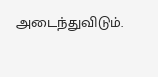அடைந்துவிடும்.